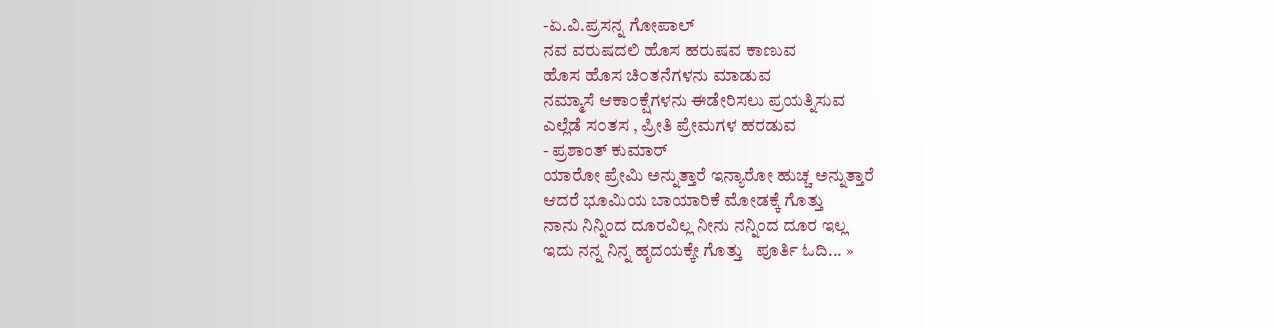-ಏ.ವಿ.ಪ್ರಸನ್ನ ಗೋಪಾಲ್
ನವ ವರುಷದಲಿ ಹೊಸ ಹರುಷವ ಕಾಣುವ
ಹೊಸ ಹೊಸ ಚಿ೦ತನೆಗಳನು ಮಾಡುವ
ನಮ್ಮಾಸೆ ಆಕಾ೦ಕ್ಷೆಗಳನು ಈಡೇರಿಸಲು ಪ್ರಯತ್ನಿಸುವ
ಎಲ್ಲೆಡೆ ಸ೦ತಸ , ಪ್ರೀತಿ ಪ್ರೇಮಗಳ ಹರಡುವ
- ಪ್ರಶಾಂತ್ ಕುಮಾರ್
ಯಾರೋ ಪ್ರೇಮಿ ಅನ್ನುತ್ತಾರೆ ಇನ್ಯಾರೋ ಹುಚ್ಚ ಅನ್ನುತ್ತಾರೆ
ಆದರೆ ಭೂಮಿಯ ಬಾಯಾರಿಕೆ ಮೋಡಕ್ಕೆ ಗೊತ್ತು
ನಾನು ನಿನ್ನಿಂದ ದೂರವಿಲ್ಲ ನೀನು ನನ್ನಿಂದ ದೂರ ಇಲ್ಲ
ಇದು ನನ್ನ ನಿನ್ನ ಹೃದಯಕ್ಕೇ ಗೊತ್ತು   ಪೂರ್ತಿ ಓದಿ... »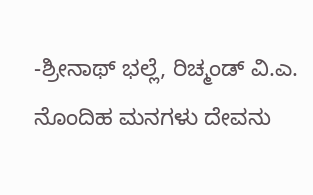-ಶ್ರೀನಾಥ್ ಭಲ್ಲೆ, ರಿಚ್ಮಂಡ್ ವಿ.ಎ.
ನೊಂದಿಹ ಮನಗಳು ದೇವನು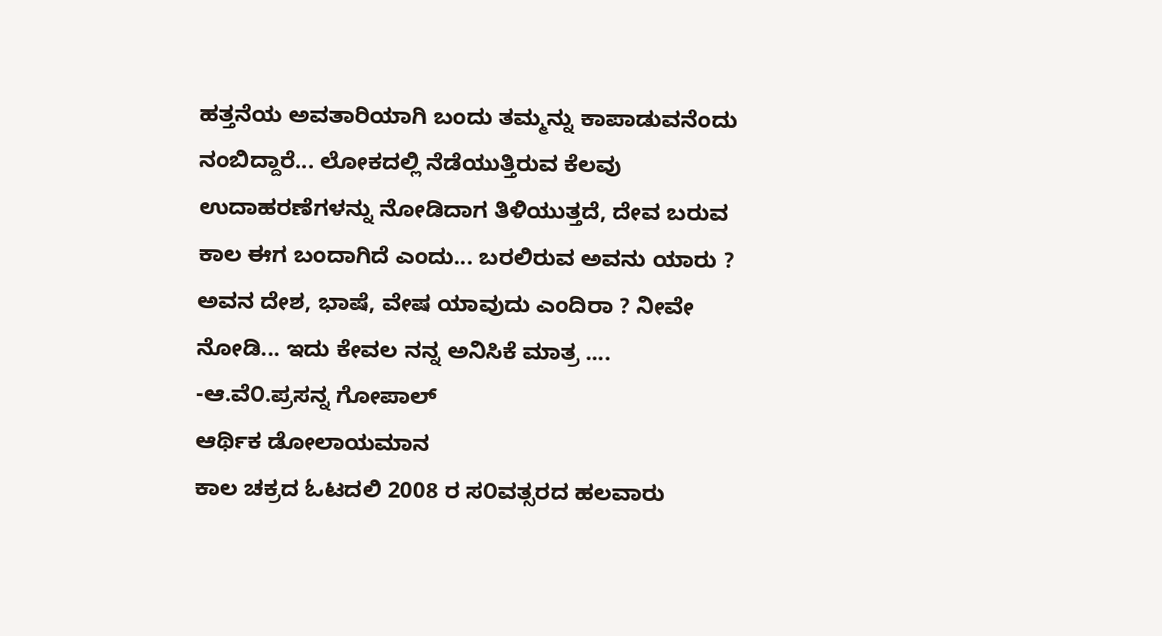ಹತ್ತನೆಯ ಅವತಾರಿಯಾಗಿ ಬಂದು ತಮ್ಮನ್ನು ಕಾಪಾಡುವನೆಂದು ನಂಬಿದ್ದಾರೆ... ಲೋಕದಲ್ಲಿ ನೆಡೆಯುತ್ತಿರುವ ಕೆಲವು ಉದಾಹರಣೆಗಳನ್ನು ನೋಡಿದಾಗ ತಿಳಿಯುತ್ತದೆ, ದೇವ ಬರುವ ಕಾಲ ಈಗ ಬಂದಾಗಿದೆ ಎಂದು... ಬರಲಿರುವ ಅವನು ಯಾರು ? ಅವನ ದೇಶ, ಭಾಷೆ, ವೇಷ ಯಾವುದು ಎಂದಿರಾ ? ನೀವೇ ನೋಡಿ... ಇದು ಕೇವಲ ನನ್ನ ಅನಿಸಿಕೆ ಮಾತ್ರ ....
-ಆ.ವೆ೦.ಪ್ರಸನ್ನ ಗೋಪಾಲ್
ಆರ್ಥಿಕ ಡೋಲಾಯಮಾನ
ಕಾಲ ಚಕ್ರದ ಓಟದಲಿ 2008 ರ ಸ೦ವತ್ಸರದ ಹಲವಾರು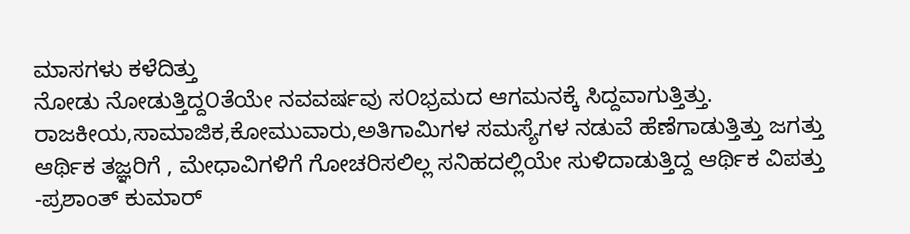ಮಾಸಗಳು ಕಳೆದಿತ್ತು
ನೋಡು ನೋಡುತ್ತಿದ್ದ೦ತೆಯೇ ನವವರ್ಷವು ಸ೦ಭ್ರಮದ ಆಗಮನಕ್ಕೆ ಸಿದ್ದವಾಗುತ್ತಿತ್ತು.
ರಾಜಕೀಯ,ಸಾಮಾಜಿಕ,ಕೋಮುವಾರು,ಅತಿಗಾಮಿಗಳ ಸಮಸ್ಯೆಗಳ ನಡುವೆ ಹೆಣೆಗಾಡುತ್ತಿತ್ತು ಜಗತ್ತು
ಆರ್ಥಿಕ ತಜ್ಞರಿಗೆ , ಮೇಧಾವಿಗಳಿಗೆ ಗೋಚರಿಸಲಿಲ್ಲ ಸನಿಹದಲ್ಲಿಯೇ ಸುಳಿದಾಡುತ್ತಿದ್ದ ಆರ್ಥಿಕ ವಿಪತ್ತು
-ಪ್ರಶಾಂತ್ ಕುಮಾರ್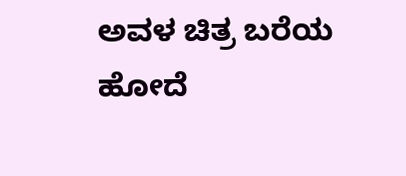ಅವಳ ಚಿತ್ರ ಬರೆಯ ಹೋದೆ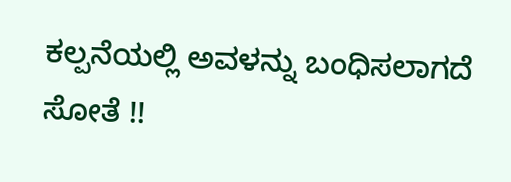ಕಲ್ಪನೆಯಲ್ಲಿ ಅವಳನ್ನು ಬಂಧಿಸಲಾಗದೆ ಸೋತೆ !!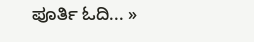ಪೂರ್ತಿ ಓದಿ... »